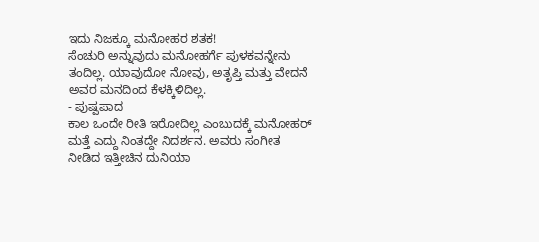ಇದು ನಿಜಕ್ಕೂ ಮನೋಹರ ಶತಕ!
ಸೆಂಚುರಿ ಅನ್ನುವುದು ಮನೋಹರ್ಗೆ ಪುಳಕವನ್ನೇನು ತಂದಿಲ್ಲ. ಯಾವುದೋ ನೋವು, ಅತೃಪ್ತಿ ಮತ್ತು ವೇದನೆ ಅವರ ಮನದಿಂದ ಕೆಳಕ್ಕಿಳಿದಿಲ್ಲ.
- ಪುಷ್ಪಪಾದ
ಕಾಲ ಒಂದೇ ರೀತಿ ಇರೋದಿಲ್ಲ ಎಂಬುದಕ್ಕೆ ಮನೋಹರ್ ಮತ್ತೆ ಎದ್ದು ನಿಂತದ್ದೇ ನಿದರ್ಶನ. ಅವರು ಸಂಗೀತ ನೀಡಿದ ಇತ್ತೀಚಿನ ದುನಿಯಾ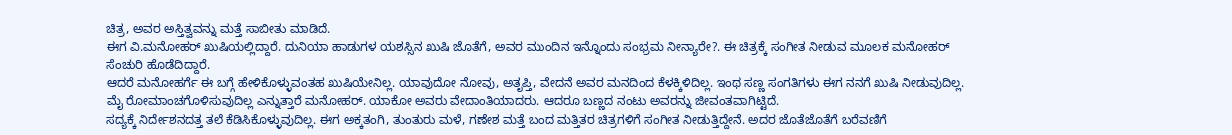ಚಿತ್ರ, ಅವರ ಅಸ್ತಿತ್ವವನ್ನು ಮತ್ತೆ ಸಾಬೀತು ಮಾಡಿದೆ.
ಈಗ ವಿ.ಮನೋಹರ್ ಖುಷಿಯಲ್ಲಿದ್ದಾರೆ. ದುನಿಯಾ ಹಾಡುಗಳ ಯಶಸ್ಸಿನ ಖುಷಿ ಜೊತೆಗೆ, ಅವರ ಮುಂದಿನ ಇನ್ನೊಂದು ಸಂಭ್ರಮ ನೀನ್ಯಾರೇ?. ಈ ಚಿತ್ರಕ್ಕೆ ಸಂಗೀತ ನೀಡುವ ಮೂಲಕ ಮನೋಹರ್ ಸೆಂಚುರಿ ಹೊಡೆದಿದ್ದಾರೆ.
ಆದರೆ ಮನೋಹರ್ಗೆ ಈ ಬಗ್ಗೆ ಹೇಳಿಕೊಳ್ಳುವಂತಹ ಖುಷಿಯೇನಿಲ್ಲ. ಯಾವುದೋ ನೋವು, ಅತೃಪ್ತಿ, ವೇದನೆ ಅವರ ಮನದಿಂದ ಕೆಳಕ್ಕಿಳಿದಿಲ್ಲ. ಇಂಥ ಸಣ್ಣ ಸಂಗತಿಗಳು ಈಗ ನನಗೆ ಖುಷಿ ನೀಡುವುದಿಲ್ಲ. ಮೈ ರೋಮಾಂಚಗೊಳಿಸುವುದಿಲ್ಲ ಎನ್ನುತ್ತಾರೆ ಮನೋಹರ್. ಯಾಕೋ ಅವರು ವೇದಾಂತಿಯಾದರು. ಆದರೂ ಬಣ್ಣದ ನಂಟು ಅವರನ್ನು ಜೀವಂತವಾಗಿಟ್ಟಿದೆ.
ಸದ್ಯಕ್ಕೆ ನಿರ್ದೇಶನದತ್ತ ತಲೆ ಕೆಡಿಸಿಕೊಳ್ಳುವುದಿಲ್ಲ. ಈಗ ಅಕ್ಕತಂಗಿ, ತುಂತುರು ಮಳೆ, ಗಣೇಶ ಮತ್ತೆ ಬಂದ ಮತ್ತಿತರ ಚಿತ್ರಗಳಿಗೆ ಸಂಗೀತ ನೀಡುತ್ತಿದ್ದೇನೆ. ಅದರ ಜೊತೆಜೊತೆಗೆ ಬರೆವಣಿಗೆ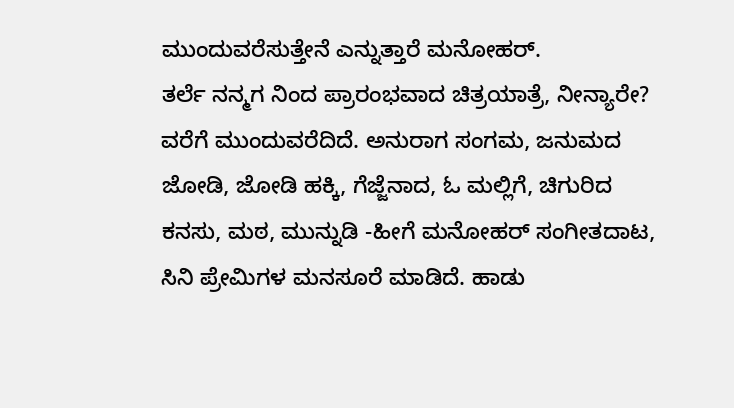ಮುಂದುವರೆಸುತ್ತೇನೆ ಎನ್ನುತ್ತಾರೆ ಮನೋಹರ್.
ತರ್ಲೆ ನನ್ಮಗ ನಿಂದ ಪ್ರಾರಂಭವಾದ ಚಿತ್ರಯಾತ್ರೆ, ನೀನ್ಯಾರೇ? ವರೆಗೆ ಮುಂದುವರೆದಿದೆ. ಅನುರಾಗ ಸಂಗಮ, ಜನುಮದ ಜೋಡಿ, ಜೋಡಿ ಹಕ್ಕಿ, ಗೆಜ್ಜೆನಾದ, ಓ ಮಲ್ಲಿಗೆ, ಚಿಗುರಿದ ಕನಸು, ಮಠ, ಮುನ್ನುಡಿ -ಹೀಗೆ ಮನೋಹರ್ ಸಂಗೀತದಾಟ, ಸಿನಿ ಪ್ರೇಮಿಗಳ ಮನಸೂರೆ ಮಾಡಿದೆ. ಹಾಡು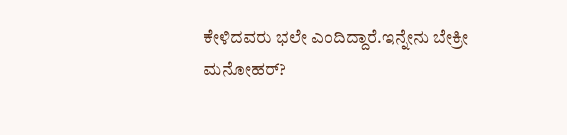ಕೇಳಿದವರು ಭಲೇ ಎಂದಿದ್ದಾರೆ.ಇನ್ನೇನು ಬೇಕ್ರೀ ಮನೋಹರ್?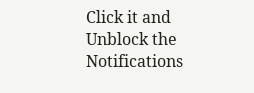Click it and Unblock the Notifications